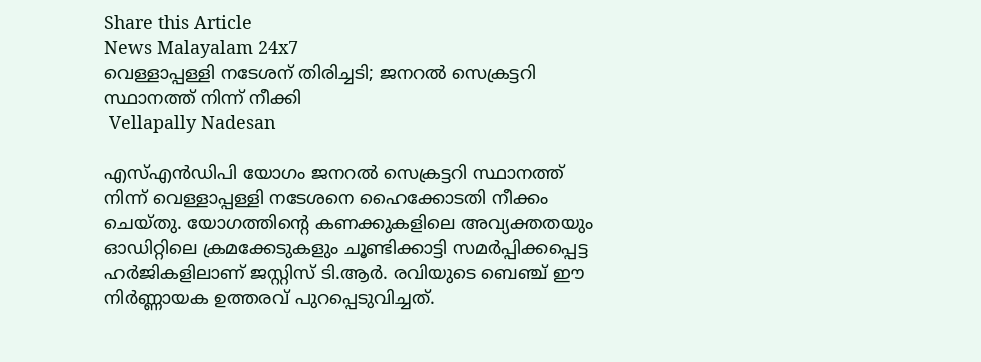Share this Article
News Malayalam 24x7
വെള്ളാപ്പള്ളി നടേശന് തിരിച്ചടി; ജനറല്‍ സെക്രട്ടറി സ്ഥാനത്ത് നിന്ന് നീക്കി
 Vellapally Nadesan

എസ്എൻഡിപി യോഗം ജനറൽ സെക്രട്ടറി സ്ഥാനത്ത് നിന്ന് വെള്ളാപ്പള്ളി നടേശനെ ഹൈക്കോടതി നീക്കം ചെയ്തു. യോഗത്തിന്റെ കണക്കുകളിലെ അവ്യക്തതയും ഓഡിറ്റിലെ ക്രമക്കേടുകളും ചൂണ്ടിക്കാട്ടി സമർപ്പിക്കപ്പെട്ട ഹർജികളിലാണ് ജസ്റ്റിസ് ടി.ആർ. രവിയുടെ ബെഞ്ച് ഈ നിർണ്ണായക ഉത്തരവ് പുറപ്പെടുവിച്ചത്.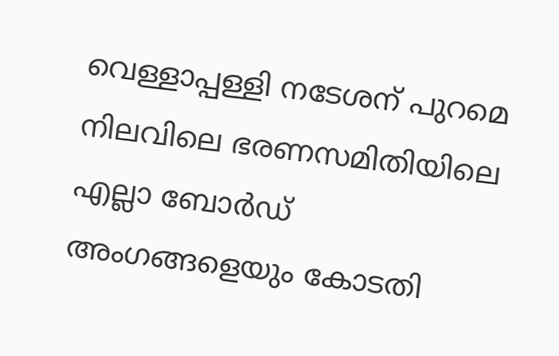വെള്ളാപ്പള്ളി നടേശന് പുറമെ നിലവിലെ ഭരണസമിതിയിലെ എല്ലാ ബോർഡ് അംഗങ്ങളെയും കോടതി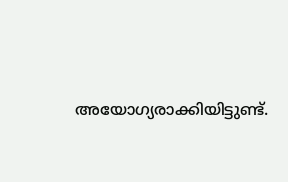അയോഗ്യരാക്കിയിട്ടുണ്ട്.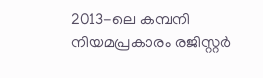2013-ലെ കമ്പനി നിയമപ്രകാരം രജിസ്റ്റർ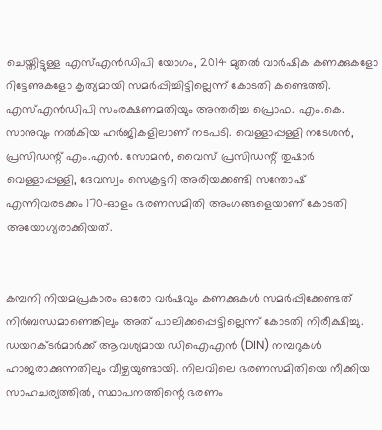ചെയ്തിട്ടുള്ള എസ്എൻഡിപി യോഗം, 2014 മുതൽ വാർഷിക കണക്കുകളോ റിട്ടേണുകളോ കൃത്യമായി സമർപ്പിച്ചിട്ടില്ലെന്ന് കോടതി കണ്ടെത്തി. എസ്എൻഡിപി സംരക്ഷണമതിയും അന്തരിച്ച പ്രൊഫ. എം.കെ. സാനുവും നൽകിയ ഹർജികളിലാണ് നടപടി. വെള്ളാപ്പള്ളി നടേശൻ, പ്രസിഡന്റ് എം.എൻ. സോമൻ, വൈസ് പ്രസിഡന്റ് തുഷാർ വെള്ളാപ്പള്ളി, ദേവസ്വം സെക്രട്ടറി അരിയക്കണ്ടി സന്തോഷ് എന്നിവരടക്കം 170-ഓളം ഭരണസമിതി അംഗങ്ങളെയാണ് കോടതി അയോഗ്യരാക്കിയത്.


കമ്പനി നിയമപ്രകാരം ഓരോ വർഷവും കണക്കുകൾ സമർപ്പിക്കേണ്ടത് നിർബന്ധമാണെങ്കിലും അത് പാലിക്കപ്പെട്ടില്ലെന്ന് കോടതി നിരീക്ഷിച്ചു. ഡയറക്ടർമാർക്ക് ആവശ്യമായ ഡിഐഎൻ (DIN) നമ്പറുകൾ ഹാജരാക്കുന്നതിലും വീഴ്ചയുണ്ടായി. നിലവിലെ ഭരണസമിതിയെ നീക്കിയ സാഹചര്യത്തിൽ, സ്ഥാപനത്തിന്റെ ഭരണം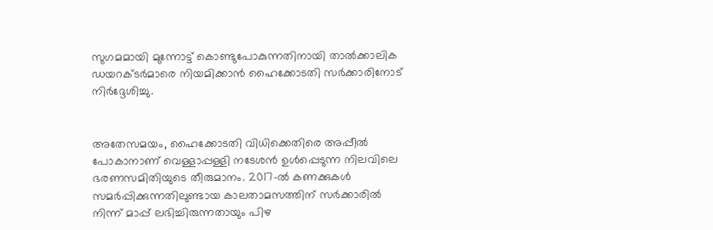സുഗമമായി മുന്നോട്ട് കൊണ്ടുപോകുന്നതിനായി താൽക്കാലിക ഡയറക്ടർമാരെ നിയമിക്കാൻ ഹൈക്കോടതി സർക്കാരിനോട് നിർദ്ദേശിച്ചു.


അതേസമയം, ഹൈക്കോടതി വിധിക്കെതിരെ അപ്പീൽ പോകാനാണ് വെള്ളാപ്പള്ളി നടേശൻ ഉൾപ്പെടുന്ന നിലവിലെ ഭരണസമിതിയുടെ തീരുമാനം. 2017-ൽ കണക്കുകൾ സമർപ്പിക്കുന്നതിലുണ്ടായ കാലതാമസത്തിന് സർക്കാരിൽ നിന്ന് മാപ്പ് ലഭിച്ചിരുന്നതായും പിഴ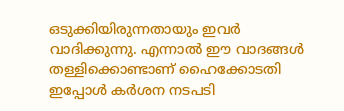ഒടുക്കിയിരുന്നതായും ഇവർ വാദിക്കുന്നു. എന്നാൽ ഈ വാദങ്ങൾ തള്ളിക്കൊണ്ടാണ് ഹൈക്കോടതി ഇപ്പോൾ കർശന നടപടി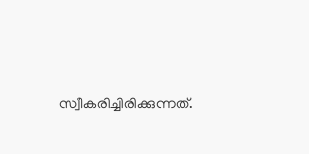സ്വീകരിച്ചിരിക്കുന്നത്.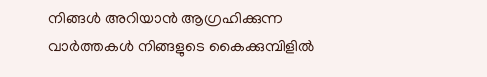നിങ്ങൾ അറിയാൻ ആഗ്രഹിക്കുന്ന വാർത്തകൾ നിങ്ങളുടെ കൈക്കുമ്പിളിൽ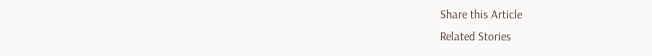Share this Article
Related Stories